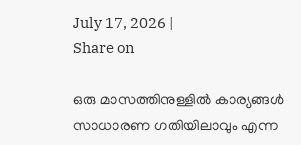July 17, 2026 |
Share on

ഒരു മാസത്തിനുള്ളില്‍ കാര്യങ്ങള്‍ സാധാരണ ഗതിയിലാവും എന്ന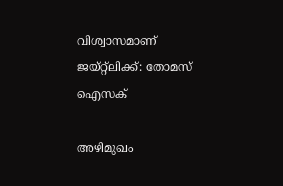വിശ്വാസമാണ് ജയ്റ്റ്‌ലിക്ക്: തോമസ് ഐസക്

അഴിമുഖം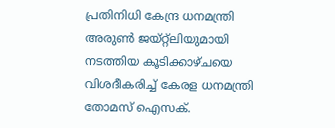പ്രതിനിധി കേന്ദ്ര ധനമന്ത്രി അരുണ്‍ ജയ്റ്റ്‌ലിയുമായി നടത്തിയ കൂടിക്കാഴ്ചയെ വിശദീകരിച്ച് കേരള ധനമന്ത്രി തോമസ് ഐസക്.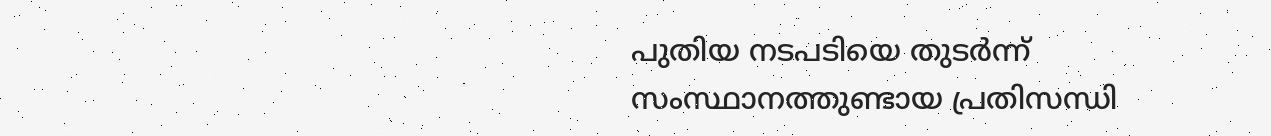പുതിയ നടപടിയെ തുടര്‍ന്ന് സംസ്ഥാനത്തുണ്ടായ പ്രതിസന്ധി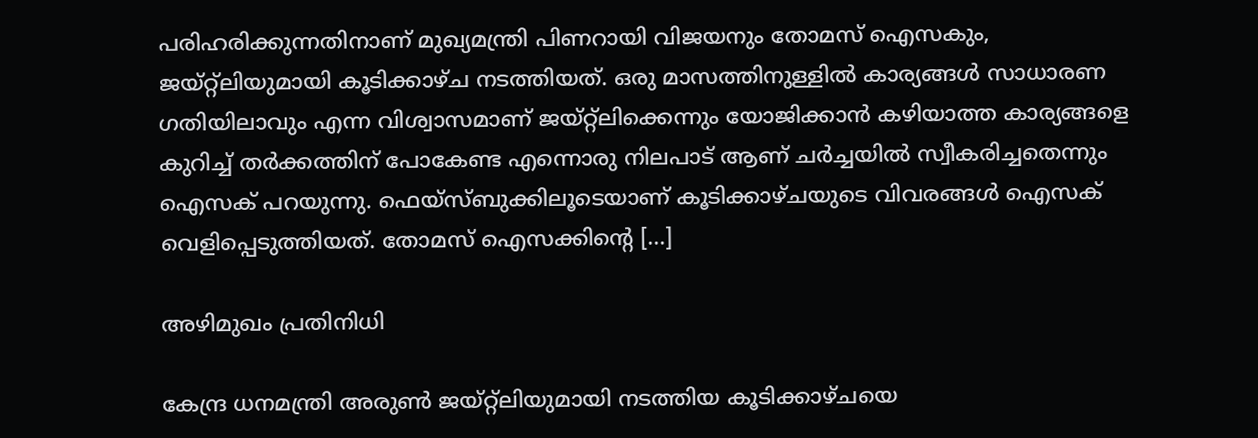പരിഹരിക്കുന്നതിനാണ് മുഖ്യമന്ത്രി പിണറായി വിജയനും തോമസ് ഐസകും, ജയ്റ്റ്‌ലിയുമായി കൂടിക്കാഴ്ച നടത്തിയത്. ഒരു മാസത്തിനുള്ളില്‍ കാര്യങ്ങള്‍ സാധാരണ ഗതിയിലാവും എന്ന വിശ്വാസമാണ് ജയ്റ്റ്‌ലിക്കെന്നും യോജിക്കാന്‍ കഴിയാത്ത കാര്യങ്ങളെ കുറിച്ച് തര്‍ക്കത്തിന് പോകേണ്ട എന്നൊരു നിലപാട് ആണ് ചര്‍ച്ചയില്‍ സ്വീകരിച്ചതെന്നും ഐസക് പറയുന്നു. ഫെയ്‌സ്ബുക്കിലൂടെയാണ് കൂടിക്കാഴ്ചയുടെ വിവരങ്ങള്‍ ഐസക് വെളിപ്പെടുത്തിയത്. തോമസ് ഐസക്കിന്റെ […]

അഴിമുഖം പ്രതിനിധി

കേന്ദ്ര ധനമന്ത്രി അരുണ്‍ ജയ്റ്റ്‌ലിയുമായി നടത്തിയ കൂടിക്കാഴ്ചയെ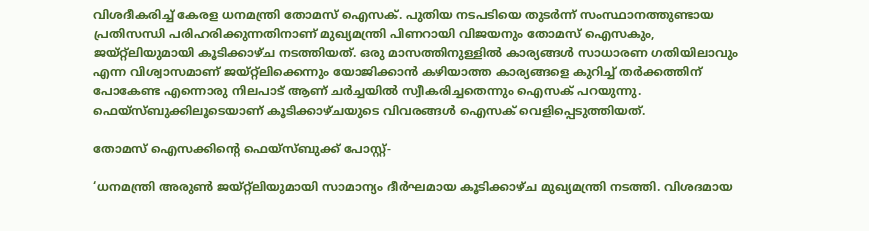വിശദീകരിച്ച് കേരള ധനമന്ത്രി തോമസ് ഐസക്. പുതിയ നടപടിയെ തുടര്‍ന്ന് സംസ്ഥാനത്തുണ്ടായ പ്രതിസന്ധി പരിഹരിക്കുന്നതിനാണ് മുഖ്യമന്ത്രി പിണറായി വിജയനും തോമസ് ഐസകും, ജയ്റ്റ്‌ലിയുമായി കൂടിക്കാഴ്ച നടത്തിയത്. ഒരു മാസത്തിനുള്ളില്‍ കാര്യങ്ങള്‍ സാധാരണ ഗതിയിലാവും എന്ന വിശ്വാസമാണ് ജയ്റ്റ്‌ലിക്കെന്നും യോജിക്കാന്‍ കഴിയാത്ത കാര്യങ്ങളെ കുറിച്ച് തര്‍ക്കത്തിന് പോകേണ്ട എന്നൊരു നിലപാട് ആണ് ചര്‍ച്ചയില്‍ സ്വീകരിച്ചതെന്നും ഐസക് പറയുന്നു. ഫെയ്‌സ്ബുക്കിലൂടെയാണ് കൂടിക്കാഴ്ചയുടെ വിവരങ്ങള്‍ ഐസക് വെളിപ്പെടുത്തിയത്.

തോമസ് ഐസക്കിന്റെ ഫെയ്‌സ്ബുക്ക് പോസ്റ്റ്-

‘ധനമന്ത്രി അരുണ്‍ ജയ്റ്റ്‌ലിയുമായി സാമാന്യം ദീര്‍ഘമായ കൂടിക്കാഴ്ച മുഖ്യമന്ത്രി നടത്തി. വിശദമായ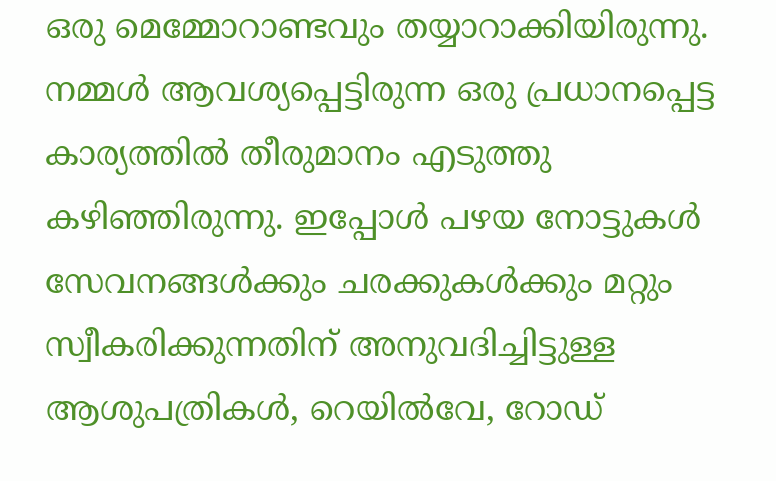ഒരു മെമ്മോറാണ്ടവും തയ്യാറാക്കിയിരുന്നു. നമ്മള്‍ ആവശ്യപ്പെട്ടിരുന്ന ഒരു പ്രധാനപ്പെട്ട കാര്യത്തില്‍ തീരുമാനം എടുത്തു കഴിഞ്ഞിരുന്നു. ഇപ്പോള്‍ പഴയ നോട്ടുകള്‍ സേവനങ്ങള്‍ക്കും ചരക്കുകള്‍ക്കും മറ്റും സ്വീകരിക്കുന്നതിന് അനുവദിച്ചിട്ടുള്ള ആശുപത്രികള്‍, റെയില്‍വേ, റോഡ്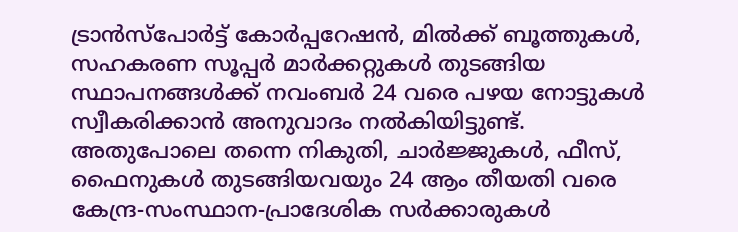ട്രാന്‍സ്‌പോര്‍ട്ട് കോര്‍പ്പറേഷന്‍, മില്‍ക്ക് ബൂത്തുകള്‍, സഹകരണ സൂപ്പര്‍ മാര്‍ക്കറ്റുകള്‍ തുടങ്ങിയ സ്ഥാപനങ്ങള്‍ക്ക് നവംബര്‍ 24 വരെ പഴയ നോട്ടുകള്‍ സ്വീകരിക്കാന്‍ അനുവാദം നല്‍കിയിട്ടുണ്ട്. അതുപോലെ തന്നെ നികുതി, ചാര്‍ജ്ജുകള്‍, ഫീസ്, ഫൈനുകള്‍ തുടങ്ങിയവയും 24 ആം തീയതി വരെ കേന്ദ്ര-സംസ്ഥാന-പ്രാദേശിക സര്‍ക്കാരുകള്‍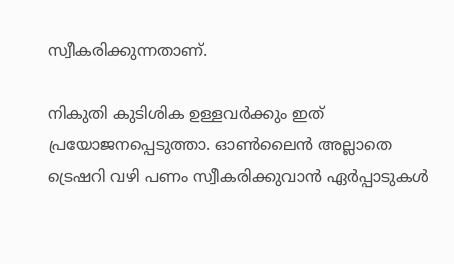സ്വീകരിക്കുന്നതാണ്.

നികുതി കുടിശിക ഉള്ളവര്‍ക്കും ഇത് പ്രയോജനപ്പെടുത്താ. ഓണ്‍ലൈന്‍ അല്ലാതെ ട്രെഷറി വഴി പണം സ്വീകരിക്കുവാന്‍ ഏര്‍പ്പാടുകള്‍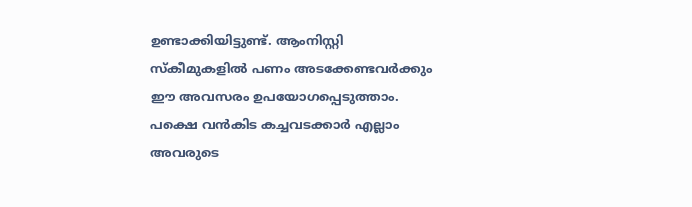ഉണ്ടാക്കിയിട്ടുണ്ട്. ആംനിസ്റ്റി സ്‌കീമുകളില്‍ പണം അടക്കേണ്ടവര്‍ക്കും ഈ അവസരം ഉപയോഗപ്പെടുത്താം. പക്ഷെ വന്‍കിട കച്ചവടക്കാര്‍ എല്ലാം അവരുടെ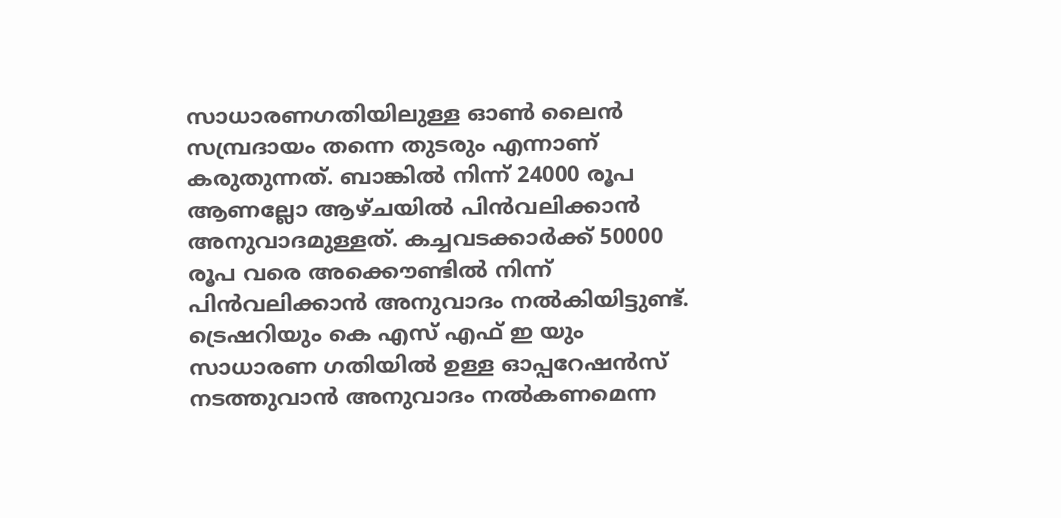സാധാരണഗതിയിലുള്ള ഓണ്‍ ലൈന്‍ സമ്പ്രദായം തന്നെ തുടരും എന്നാണ് കരുതുന്നത്. ബാങ്കില്‍ നിന്ന് 24000 രൂപ ആണല്ലോ ആഴ്ചയില്‍ പിന്‍വലിക്കാന്‍ അനുവാദമുള്ളത്. കച്ചവടക്കാര്‍ക്ക് 50000 രൂപ വരെ അക്കൌണ്ടില്‍ നിന്ന് പിന്‍വലിക്കാന്‍ അനുവാദം നല്‍കിയിട്ടുണ്ട്. ട്രെഷറിയും കെ എസ് എഫ് ഇ യും സാധാരണ ഗതിയില്‍ ഉള്ള ഓപ്പറേഷന്‍സ് നടത്തുവാന്‍ അനുവാദം നല്‍കണമെന്ന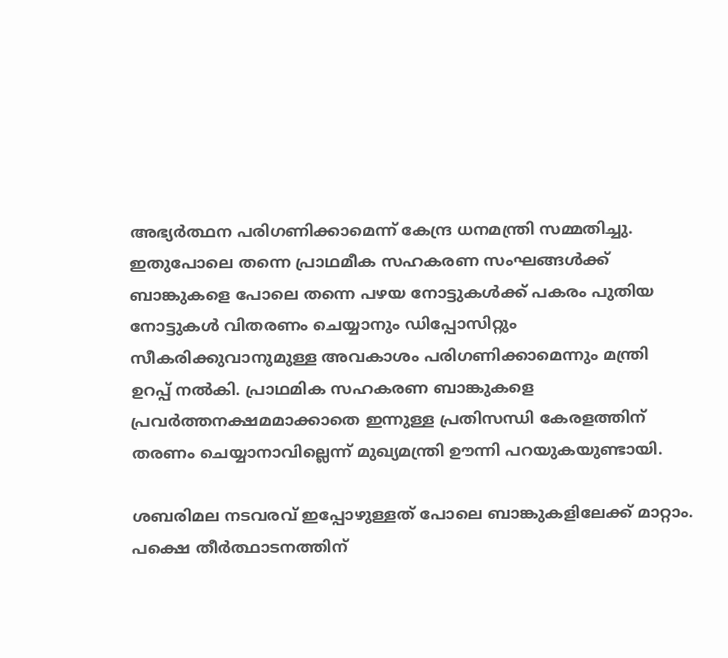അഭ്യര്‍ത്ഥന പരിഗണിക്കാമെന്ന് കേന്ദ്ര ധനമന്ത്രി സമ്മതിച്ചു. ഇതുപോലെ തന്നെ പ്രാഥമീക സഹകരണ സംഘങ്ങള്‍ക്ക് ബാങ്കുകളെ പോലെ തന്നെ പഴയ നോട്ടുകള്‍ക്ക് പകരം പുതിയ നോട്ടുകള്‍ വിതരണം ചെയ്യാനും ഡിപ്പോസിറ്റും സീകരിക്കുവാനുമുള്ള അവകാശം പരിഗണിക്കാമെന്നും മന്ത്രി ഉറപ്പ് നല്‍കി. പ്രാഥമിക സഹകരണ ബാങ്കുകളെ പ്രവര്‍ത്തനക്ഷമമാക്കാതെ ഇന്നുള്ള പ്രതിസന്ധി കേരളത്തിന് തരണം ചെയ്യാനാവില്ലെന്ന് മുഖ്യമന്ത്രി ഊന്നി പറയുകയുണ്ടായി.

ശബരിമല നടവരവ് ഇപ്പോഴുള്ളത് പോലെ ബാങ്കുകളിലേക്ക് മാറ്റാം. പക്ഷെ തീര്‍ത്ഥാടനത്തിന്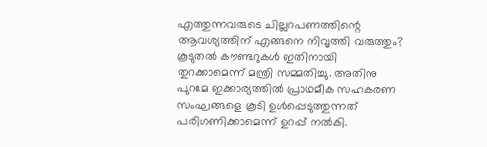എത്തുന്നവരുടെ ചില്ലറപണത്തിന്റെ ആവശ്യത്തിന് എങ്ങനെ നിവൃത്തി വരുത്തും? കൂടുതല്‍ കൗണ്ടറുകള്‍ ഇതിനായി തുറക്കാമെന്ന് മന്ത്രി സമ്മതിച്ചു. അതിനു പുറമേ ഇക്കാര്യത്തില്‍ പ്രാഥമീക സഹകരണ സംഘങ്ങളെ കൂടി ഉള്‍പ്പെടുത്തുന്നത് പരിഗണിക്കാമെന്ന് ഉറപ്പ് നല്‍കി.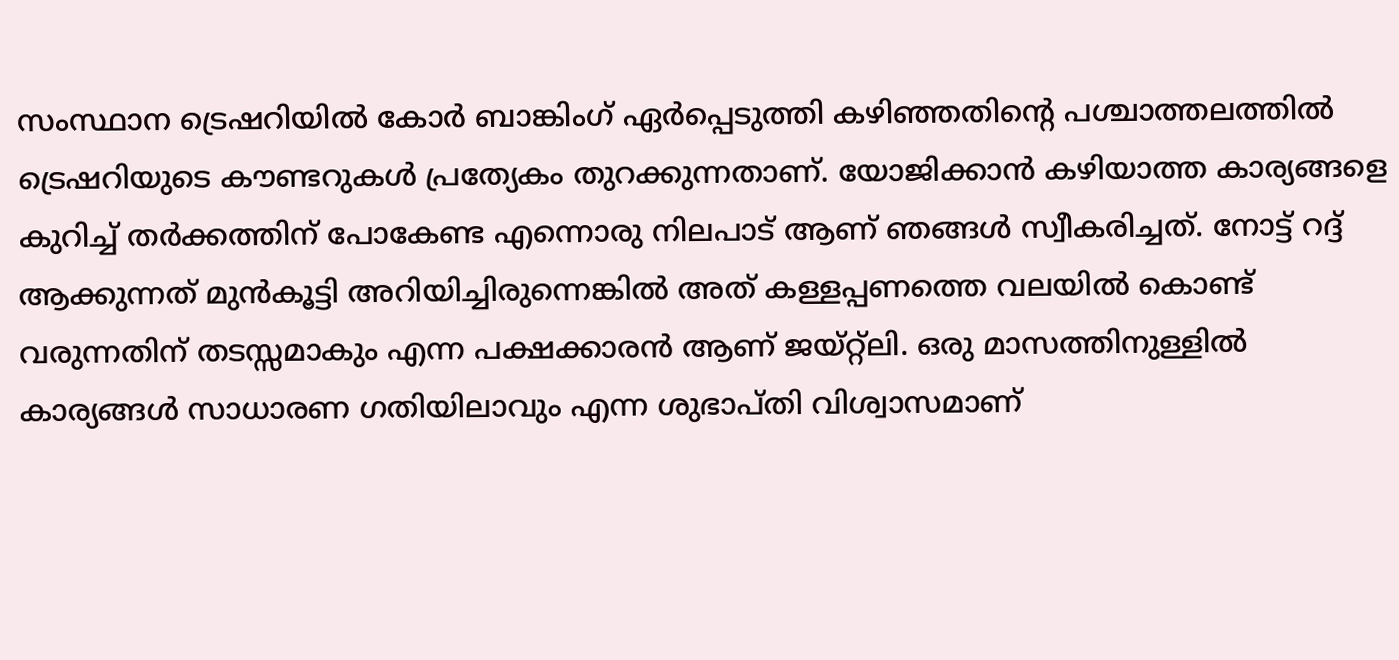സംസ്ഥാന ട്രെഷറിയില്‍ കോര്‍ ബാങ്കിംഗ് ഏര്‍പ്പെടുത്തി കഴിഞ്ഞതിന്റെ പശ്ചാത്തലത്തില്‍ ട്രെഷറിയുടെ കൗണ്ടറുകള്‍ പ്രത്യേകം തുറക്കുന്നതാണ്. യോജിക്കാന്‍ കഴിയാത്ത കാര്യങ്ങളെ കുറിച്ച് തര്‍ക്കത്തിന് പോകേണ്ട എന്നൊരു നിലപാട് ആണ് ഞങ്ങള്‍ സ്വീകരിച്ചത്. നോട്ട് റദ്ദ് ആക്കുന്നത് മുന്‍കൂട്ടി അറിയിച്ചിരുന്നെങ്കില്‍ അത് കള്ളപ്പണത്തെ വലയില്‍ കൊണ്ട് വരുന്നതിന് തടസ്സമാകും എന്ന പക്ഷക്കാരന്‍ ആണ് ജയ്റ്റ്‌ലി. ഒരു മാസത്തിനുള്ളില്‍ കാര്യങ്ങള്‍ സാധാരണ ഗതിയിലാവും എന്ന ശുഭാപ്തി വിശ്വാസമാണ്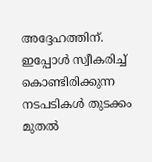അദ്ദേഹത്തിന്. ഇപ്പോള്‍ സ്വീകരിച്ച് കൊണ്ടിരിക്കുന്ന നടപടികള്‍ തുടക്കം മുതല്‍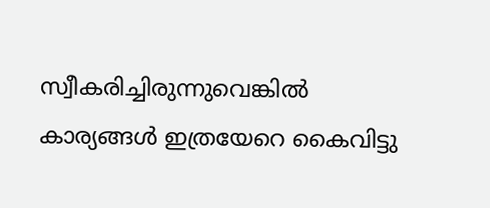സ്വീകരിച്ചിരുന്നുവെങ്കില്‍ കാര്യങ്ങള്‍ ഇത്രയേറെ കൈവിട്ടു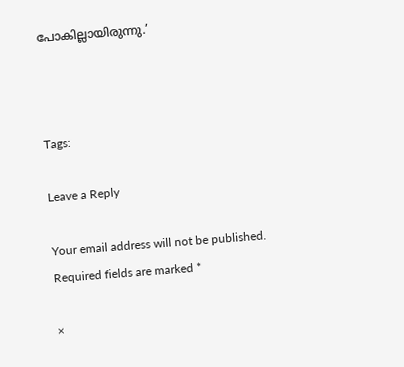പോകില്ലായിരുന്നു.’



Tags:

Leave a Reply

Your email address will not be published. Required fields are marked *

×